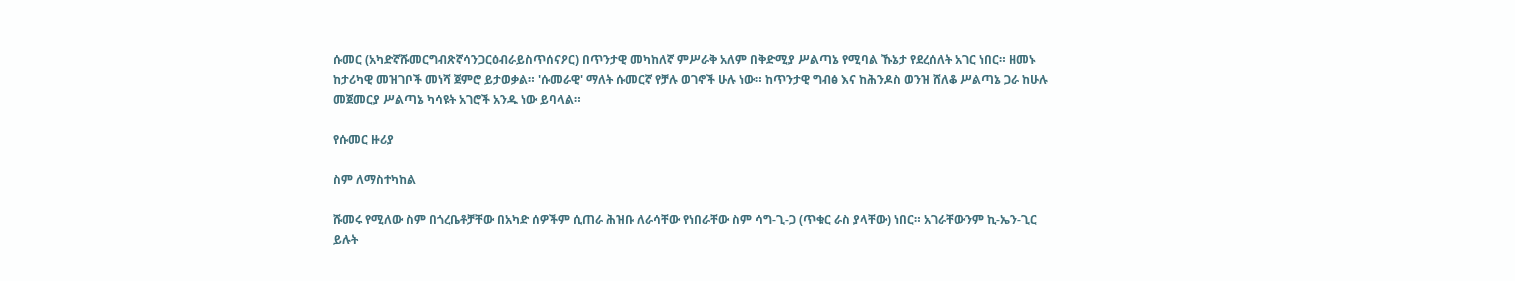ሱመር (አካድኛሹመርግብጽኛሳንጋርዕብራይስጥሰናዖር) በጥንታዊ መካከለኛ ምሥራቅ አለም በቅድሚያ ሥልጣኔ የሚባል ኹኔታ የደረሰለት አገር ነበር። ዘመኑ ከታሪካዊ መዝገቦች መነሻ ጀምሮ ይታወቃል። 'ሱመራዊ' ማለት ሱመርኛ የቻሉ ወገኖች ሁሉ ነው። ከጥንታዊ ግብፅ እና ከሕንዶስ ወንዝ ሸለቆ ሥልጣኔ ጋራ ከሁሉ መጀመርያ ሥልጣኔ ካሳዩት አገሮች አንዱ ነው ይባላል።

የሱመር ዙሪያ

ስም ለማስተካከል

ሹመሩ የሚለው ስም በጎረቤቶቻቸው በአካድ ሰዎችም ሲጠራ ሕዝቡ ለራሳቸው የነበራቸው ስም ሳግ-ጊ-ጋ (ጥቁር ራስ ያላቸው) ነበር። አገራቸውንም ኪ-ኤን-ጊር ይሉት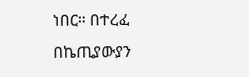ነበር። በተረፈ በኬጢያውያን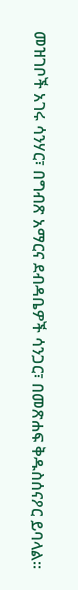መዝገቦች አገሩ ሳንሃር፣ በግብጽ አማርና ደብዳቤዎች ሳንጋር፣ በመጽሐፍ ቅዱስሰናዖር ይባላል።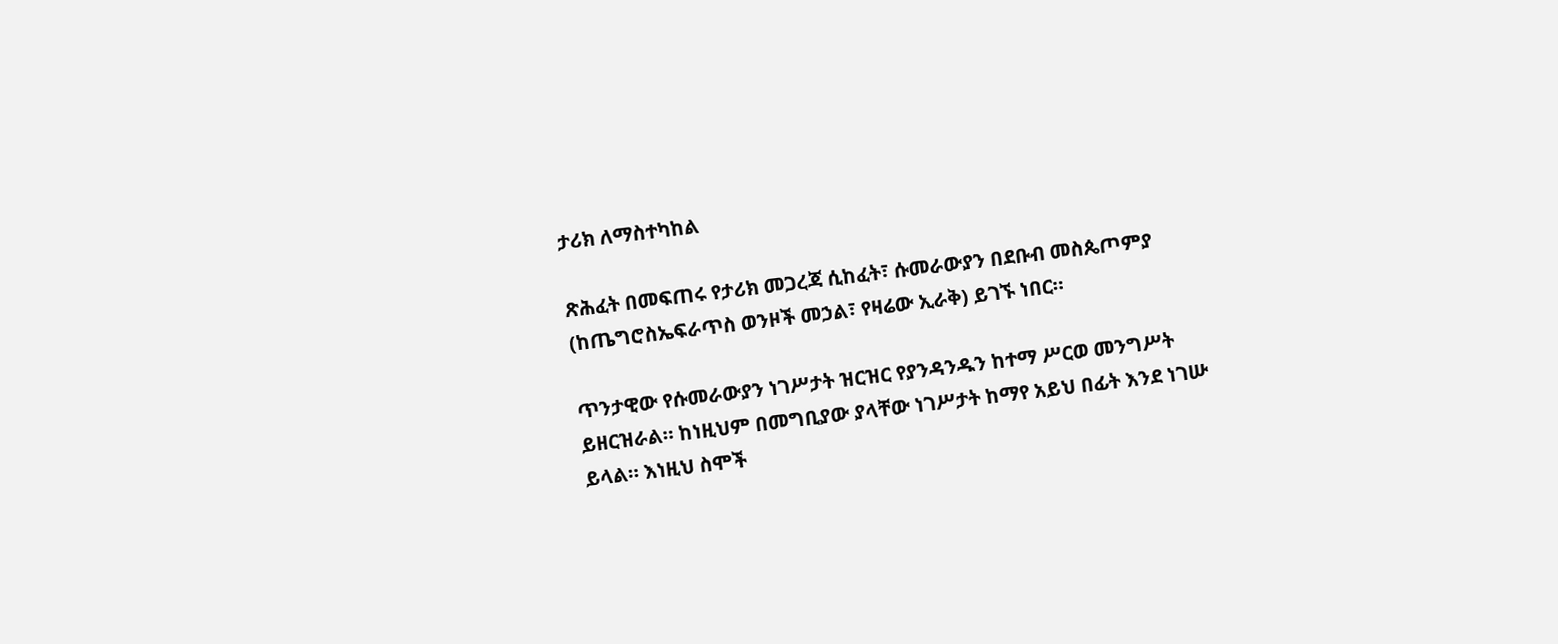ታሪክ ለማስተካከል

ጽሕፈት በመፍጠሩ የታሪክ መጋረጃ ሲከፈት፣ ሱመራውያን በደቡብ መስጴጦምያ (ከጤግሮስኤፍራጥስ ወንዞች መኃል፣ የዛሬው ኢራቅ) ይገኙ ነበር።

ጥንታዊው የሱመራውያን ነገሥታት ዝርዝር የያንዳንዱን ከተማ ሥርወ መንግሥት ይዘርዝራል። ከነዚህም በመግቢያው ያላቸው ነገሥታት ከማየ አይህ በፊት እንደ ነገሡ ይላል። እነዚህ ስሞች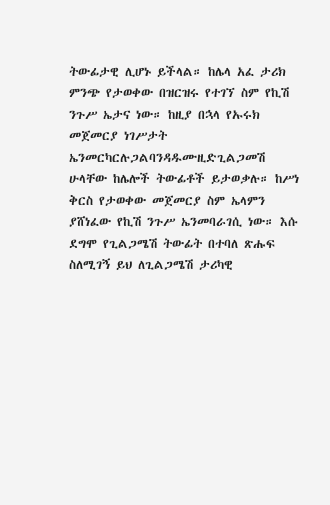ትውፊታዊ ሊሆኑ ይችላል። ከሌላ አፈ ታሪክ ምንጭ የታወቀው በዝርዝሩ የተገኘ ስም የኪሽ ንጉሥ ኤታና ነው። ከዚያ በኋላ የኡሩክ መጀመርያ ነገሥታት ኤንመርካርሉጋልባንዳዱሙዚድጊልጋመሽ ሁላቸው ከሌሎች ትውፊቶች ይታወቃሉ። ከሥነ ቅርስ የታወቀው መጀመርያ ስም ኤላምን ያሸነፈው የኪሽ ንጉሥ ኤንመባራገሲ ነው። እሱ ደግሞ የጊልጋሜሽ ትውፊት በተባለ ጽሑፍ ስለሚገኝ ይህ ለጊልጋሜሽ ታሪካዊ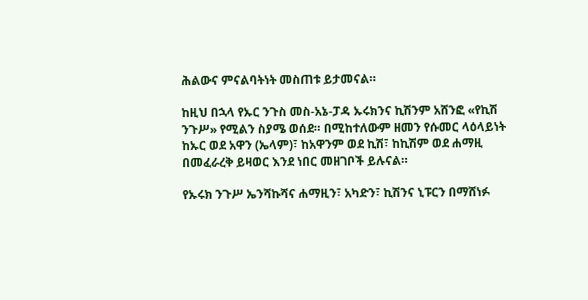ሕልውና ምናልባትነት መስጠቱ ይታመናል።

ከዚህ በኋላ የኡር ንጉስ መስ-አኔ-ፓዳ ኡሩክንና ኪሽንም አሸንፎ «የኪሽ ንጉሥ» የሚልን ስያሜ ወሰደ። በሚከተለውም ዘመን የሱመር ላዕላይነት ከኡር ወደ አዋን (ኤላም)፣ ከአዋንም ወደ ኪሽ፣ ከኪሽም ወደ ሐማዚ በመፈራረቅ ይዛወር እንደ ነበር መዘገቦች ይሉናል።

የኡሩክ ንጉሥ ኤንሻኩሻና ሐማዚን፣ አካድን፣ ኪሽንና ኒፑርን በማሸነፉ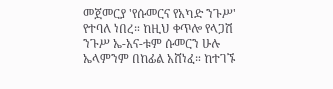መጀመርያ 'የሱመርና የአካድ ንጉሥ' የተባለ ነበረ። ከዚህ ቀጥሎ የላጋሽ ንጉሥ ኤ-አና-ቱም ሱመርን ሁሉ ኤላምንም በከፊል አሸነፈ። ከተገኙ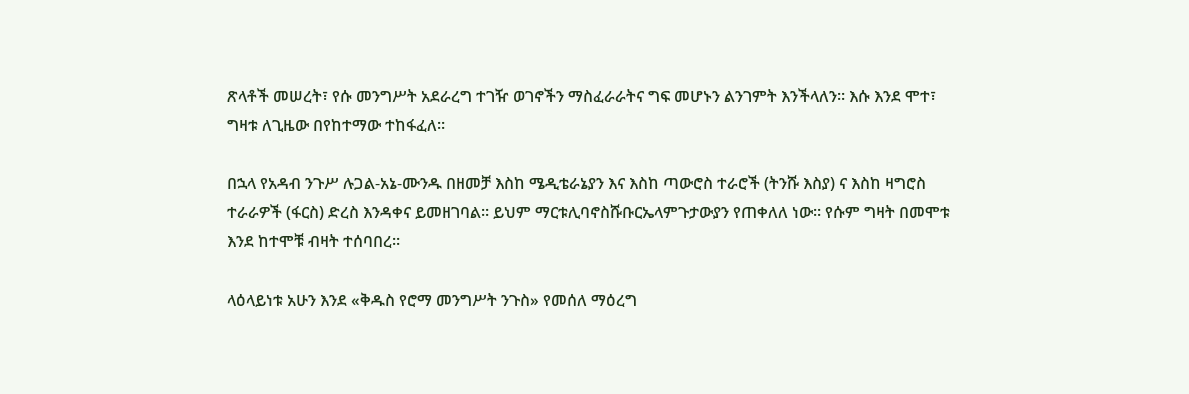ጽላቶች መሠረት፣ የሱ መንግሥት አደራረግ ተገዥ ወገኖችን ማስፈራራትና ግፍ መሆኑን ልንገምት እንችላለን። እሱ እንደ ሞተ፣ ግዛቱ ለጊዜው በየከተማው ተከፋፈለ።

በኋላ የአዳብ ንጉሥ ሉጋል-አኔ-ሙንዱ በዘመቻ እስከ ሜዲቴራኔያን እና እስከ ጣውሮስ ተራሮች (ትንሹ እስያ) ና እስከ ዛግሮስ ተራራዎች (ፋርስ) ድረስ እንዳቀና ይመዘገባል። ይህም ማርቱሊባኖስሹቡርኤላምጉታውያን የጠቀለለ ነው። የሱም ግዛት በመሞቱ እንደ ከተሞቹ ብዛት ተሰባበረ።

ላዕላይነቱ አሁን እንደ «ቅዱስ የሮማ መንግሥት ንጉስ» የመሰለ ማዕረግ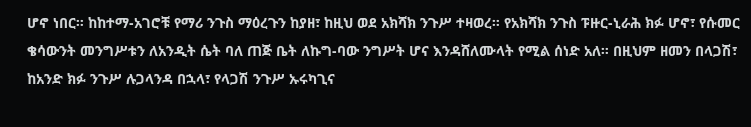ሆኖ ነበር። ከከተማ-አገሮቹ የማሪ ንጉስ ማዕረጉን ከያዘ፣ ከዚህ ወደ አክሻክ ንጉሥ ተዛወረ። የአክሻክ ንጉስ ፑዙር-ኒራሕ ክፉ ሆኖ፣ የሱመር ቄሳውንት መንግሥቱን ለአንዲት ሴት ባለ ጠጅ ቤት ለኩግ-ባው ንግሥት ሆና እንዳሸለሙላት የሚል ሰነድ አለ። በዚህም ዘመን በላጋሽ፣ ከአንድ ክፉ ንጉሥ ሉጋላንዳ በኋላ፣ የላጋሽ ንጉሥ ኡሩካጊና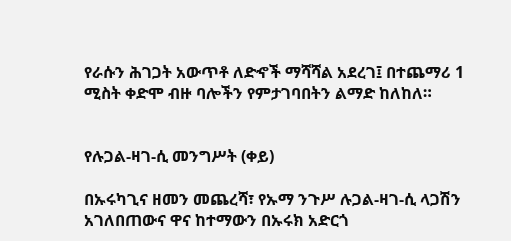የራሱን ሕገጋት አውጥቶ ለድኆች ማሻሻል አደረገ፤ በተጨማሪ 1 ሚስት ቀድሞ ብዙ ባሎችን የምታገባበትን ልማድ ከለከለ።


የሉጋል-ዛገ-ሲ መንግሥት (ቀይ)

በኡሩካጊና ዘመን መጨረሻ፣ የኡማ ንጉሥ ሉጋል-ዛገ-ሲ ላጋሽን አገለበጠውና ዋና ከተማውን በኡሩክ አድርጎ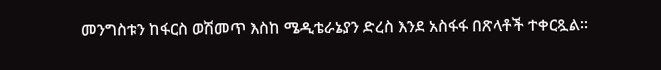መንግስቱን ከፋርስ ወሽመጥ እስከ ሜዲቴራኔያን ድረስ እንደ አስፋፋ በጽላቶች ተቀርጿል።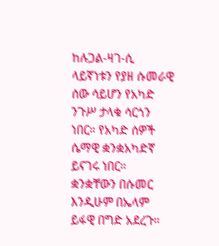ከሉጋል-ዛገ-ሲ ላይኛነቱን የያዘ ሱመራዊ ሰው ሳይሆን የአካድ ንጉሥ ታላቁ ሳርጎን ነበር። የአካድ ሰዎች ሴማዊ ቋንቋአካድኛ ይናገሩ ነበር። ቋንቋቸውን በሱመር እንዲሁም በኤላም ይፋዊ በግድ አደረጉ።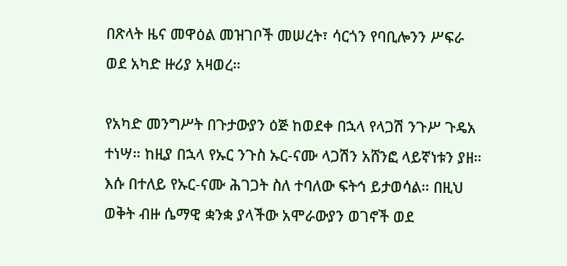በጽላት ዜና መዋዕል መዝገቦች መሠረት፣ ሳርጎን የባቢሎንን ሥፍራ ወደ አካድ ዙሪያ አዛወረ።

የአካድ መንግሥት በጉታውያን ዕጅ ከወደቀ በኋላ የላጋሽ ንጉሥ ጉዴአ ተነሣ። ከዚያ በኋላ የኡር ንጉስ ኡር-ናሙ ላጋሽን አሸንፎ ላይኛነቱን ያዘ። እሱ በተለይ የኡር-ናሙ ሕገጋት ስለ ተባለው ፍትኅ ይታወሳል። በዚህ ወቅት ብዙ ሴማዊ ቋንቋ ያላችው አሞራውያን ወገኖች ወደ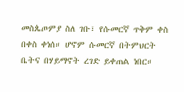መስጴጦምያ ስለ ገቡ፣ የሱመርኛ ጥቅም ቀስ በቀስ ቀነሰ። ሆኖም ሱመርኛ በትምህርት ቤትና በሃይማኖት ረገድ ይቀጠል ነበር።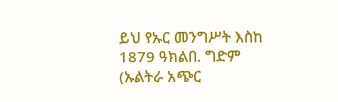ይህ የኡር መንግሥት እስከ 1879 ዓክልበ. ግድም (ኡልትራ አጭር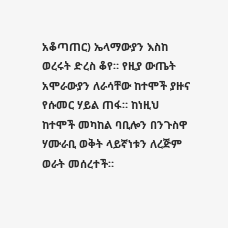አቆጣጠር) ኤላማውያን እስከ ወረሩት ድረስ ቆየ። የዚያ ውጤት አሞራውያን ለራሳቸው ከተሞች ያዙና የሱመር ሃይል ጠፋ። ከነዚህ ከተሞች መካከል ባቢሎን በንጉስዋ ሃሙራቢ ወቅት ላይኛነቱን ለረጅም ወራት መሰረተች።